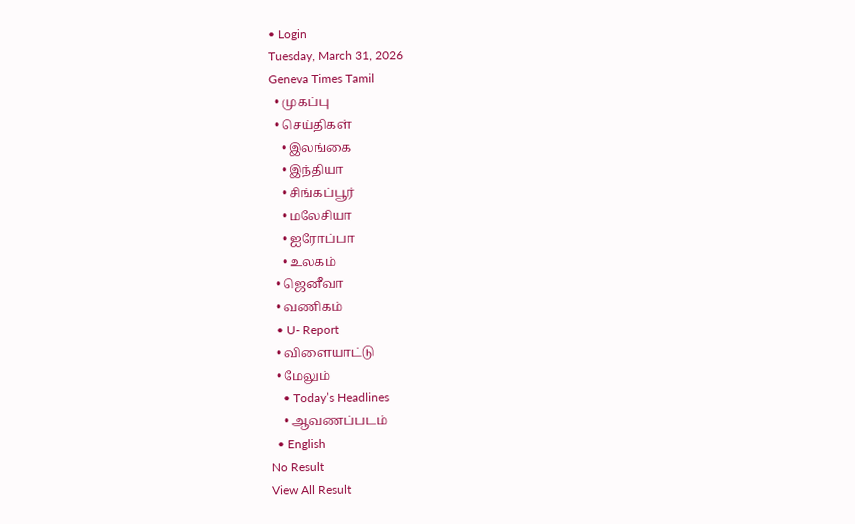• Login
Tuesday, March 31, 2026
Geneva Times Tamil
  • முகப்பு
  • செய்திகள்
    • இலங்கை
    • இந்தியா
    • சிங்கப்பூர்
    • மலேசியா
    • ஐரோப்பா
    • உலகம்
  • ஜெனீவா
  • வணிகம்
  • U- Report
  • விளையாட்டு
  • மேலும்
    • Today’s Headlines
    • ஆவணப்படம்
  • English
No Result
View All Result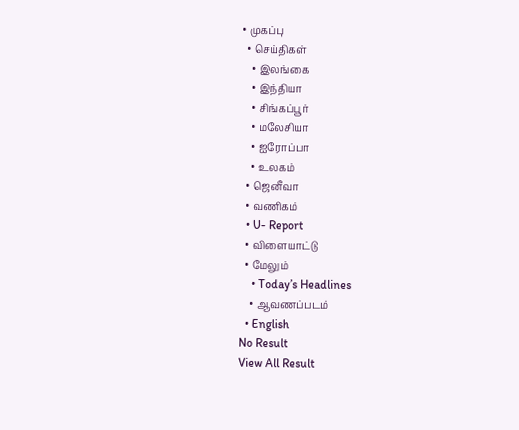• முகப்பு
  • செய்திகள்
    • இலங்கை
    • இந்தியா
    • சிங்கப்பூர்
    • மலேசியா
    • ஐரோப்பா
    • உலகம்
  • ஜெனீவா
  • வணிகம்
  • U- Report
  • விளையாட்டு
  • மேலும்
    • Today’s Headlines
    • ஆவணப்படம்
  • English
No Result
View All Result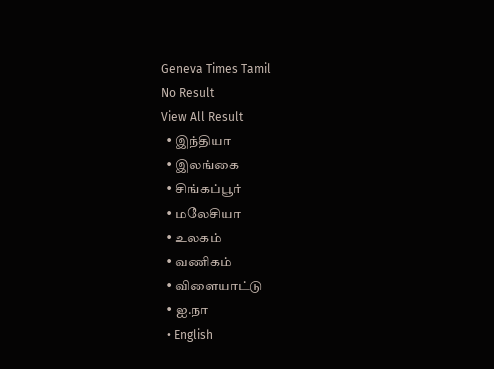Geneva Times Tamil
No Result
View All Result
  • இந்தியா
  • இலங்கை
  • சிங்கப்பூர்
  • மலேசியா
  • உலகம்
  • வணிகம்
  • விளையாட்டு
  • ஐ.நா
  • English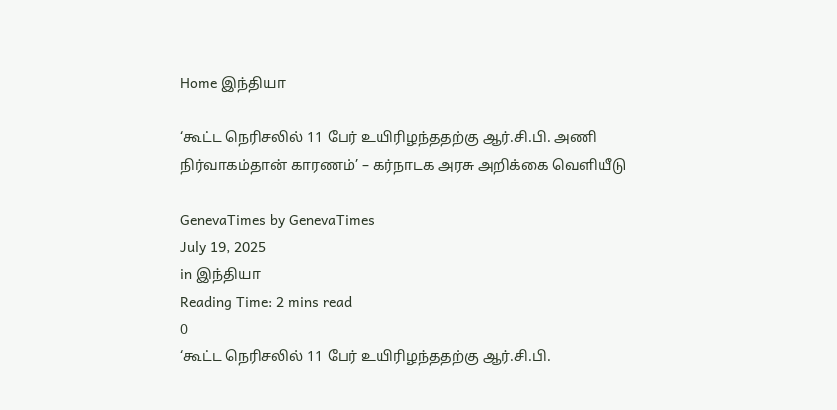Home இந்தியா

‘கூட்ட நெரிசலில் 11 பேர் உயிரிழந்ததற்கு ஆர்.சி.பி. அணி நிர்வாகம்தான் காரணம்’ – கர்நாடக அரசு அறிக்கை வெளியீடு

GenevaTimes by GenevaTimes
July 19, 2025
in இந்தியா
Reading Time: 2 mins read
0
‘கூட்ட நெரிசலில் 11 பேர் உயிரிழந்ததற்கு ஆர்.சி.பி.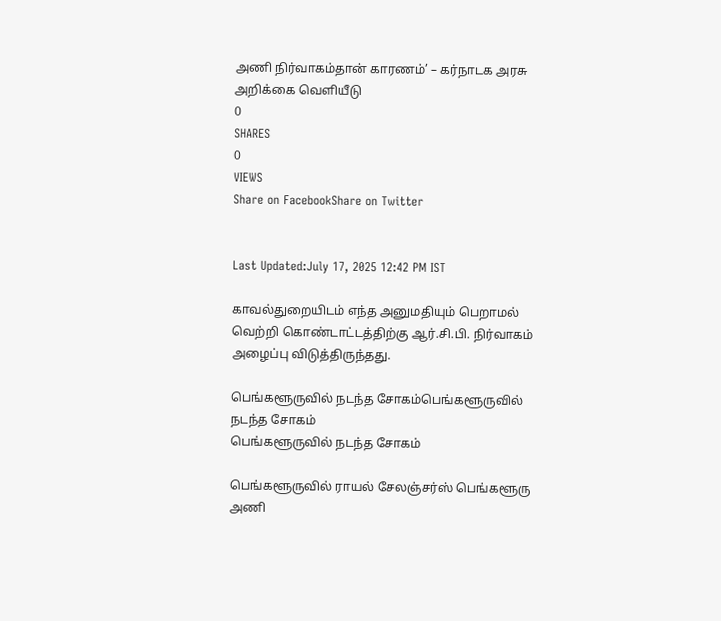அணி நிர்வாகம்தான் காரணம்’ – கர்நாடக அரசு அறிக்கை வெளியீடு
0
SHARES
0
VIEWS
Share on FacebookShare on Twitter


Last Updated:July 17, 2025 12:42 PM IST

காவல்துறையிடம் எந்த அனுமதியும் பெறாமல் வெற்றி கொண்டாட்டத்திற்கு ஆர்.சி.பி. நிர்வாகம் அழைப்பு விடுத்திருந்தது.

பெங்களூருவில் நடந்த சோகம்பெங்களூருவில் நடந்த சோகம்
பெங்களூருவில் நடந்த சோகம்

பெங்களூருவில் ராயல் சேலஞ்சர்ஸ் பெங்களூரு அணி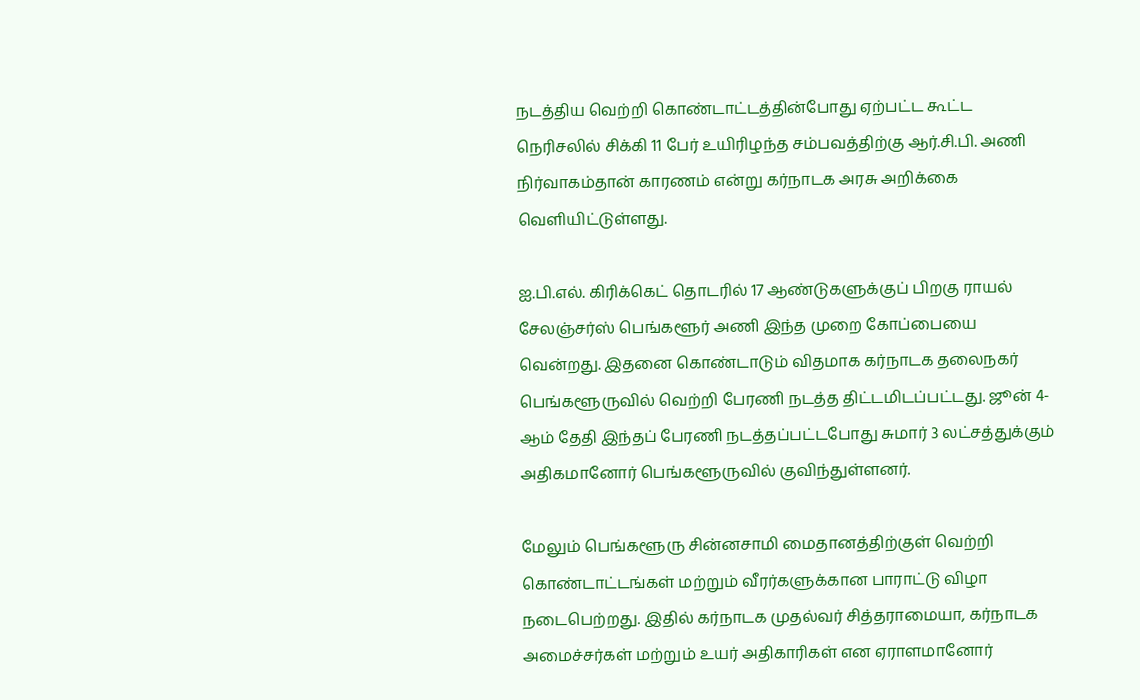நடத்திய வெற்றி கொண்டாட்டத்தின்போது ஏற்பட்ட கூட்ட நெரிசலில் சிக்கி 11 பேர் உயிரிழந்த சம்பவத்திற்கு ஆர்.சி.பி. அணி நிர்வாகம்தான் காரணம் என்று கர்நாடக அரசு அறிக்கை வெளியிட்டுள்ளது.

ஐ.பி.எல். கிரிக்கெட் தொடரில் 17 ஆண்டுகளுக்குப் பிறகு ராயல் சேலஞ்சர்ஸ் பெங்களூர் அணி இந்த முறை கோப்பையை வென்றது. இதனை கொண்டாடும் விதமாக கர்நாடக தலைநகர் பெங்களூருவில் வெற்றி பேரணி நடத்த திட்டமிடப்பட்டது. ஜூன் 4-ஆம் தேதி இந்தப் பேரணி நடத்தப்பட்டபோது சுமார் 3 லட்சத்துக்கும் அதிகமானோர் பெங்களூருவில் குவிந்துள்ளனர்.

மேலும் பெங்களூரு சின்னசாமி மைதானத்திற்குள் வெற்றி கொண்டாட்டங்கள் மற்றும் வீரர்களுக்கான பாராட்டு விழா நடைபெற்றது. இதில் கர்நாடக முதல்வர் சித்தராமையா, கர்நாடக அமைச்சர்கள் மற்றும் உயர் அதிகாரிகள் என ஏராளமானோர்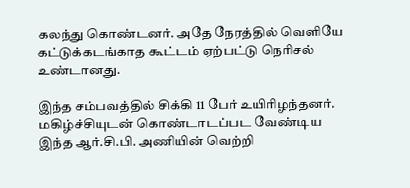கலந்து கொண்டனர். அதே நேரத்தில் வெளியே கட்டுக்கடங்காத கூட்டம் ஏற்பட்டு நெரிசல் உண்டானது.

இந்த சம்பவத்தில் சிக்கி 11 பேர் உயிரிழந்தனர். மகிழ்ச்சியுடன் கொண்டாடப்பட வேண்டிய இந்த ஆர்.சி.பி. அணியின் வெற்றி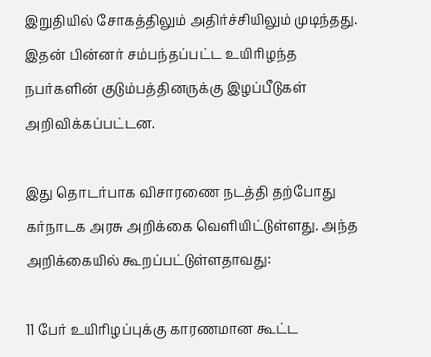இறுதியில் சோகத்திலும் அதிர்ச்சியிலும் முடிந்தது. இதன் பின்னர் சம்பந்தப்பட்ட உயிரிழந்த நபர்களின் குடும்பத்தினருக்கு இழப்பீடுகள் அறிவிக்கப்பட்டன.

இது தொடர்பாக விசாரணை நடத்தி தற்போது கர்நாடக அரசு அறிக்கை வெளியிட்டுள்ளது. அந்த அறிக்கையில் கூறப்பட்டுள்ளதாவது:

11 பேர் உயிரிழப்புக்கு காரணமான கூட்ட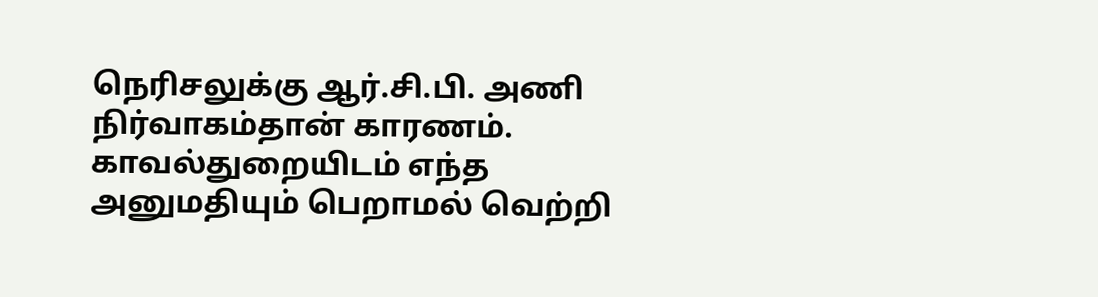நெரிசலுக்கு ஆர்.சி.பி. அணி நிர்வாகம்தான் காரணம். காவல்துறையிடம் எந்த அனுமதியும் பெறாமல் வெற்றி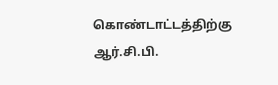கொண்டாட்டத்திற்கு ஆர்.சி.பி.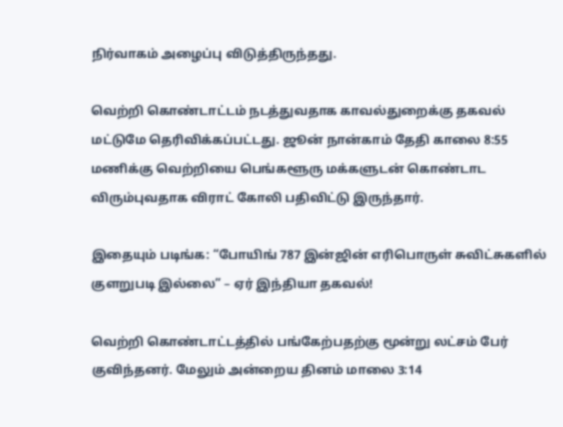நிர்வாகம் அழைப்பு விடுத்திருந்தது.

வெற்றி கொண்டாட்டம் நடத்துவதாக காவல்துறைக்கு தகவல் மட்டுமே தெரிவிக்கப்பட்டது. ஜூன் நான்காம் தேதி காலை 8:55 மணிக்கு வெற்றியை பெங்களூரு மக்களுடன் கொண்டாட விரும்புவதாக விராட் கோலி பதிவிட்டு இருந்தார்.

இதையும் படிங்க: “போயிங் 787 இன்ஜின் எரிபொருள் சுவிட்சுகளில் குளறுபடி இல்லை” – ஏர் இந்தியா தகவல்!

வெற்றி கொண்டாட்டத்தில் பங்கேற்பதற்கு மூன்று லட்சம் பேர் குவிந்தனர். மேலும் அன்றைய தினம் மாலை 3:14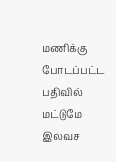மணிக்கு போடப்பட்ட பதிவில் மட்டுமே இலவச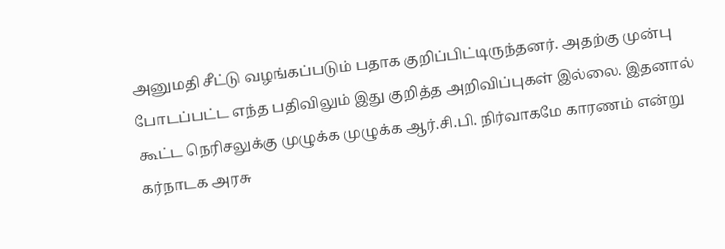அனுமதி சீட்டு வழங்கப்படும் பதாக குறிப்பிட்டிருந்தனர். அதற்கு முன்பு போடப்பட்ட எந்த பதிவிலும் இது குறித்த அறிவிப்புகள் இல்லை. இதனால் கூட்ட நெரிசலுக்கு முழுக்க முழுக்க ஆர்.சி.பி. நிர்வாகமே காரணம் என்று கர்நாடக அரசு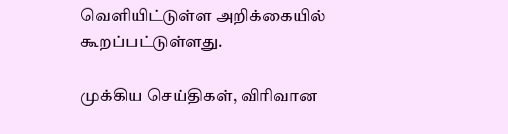வெளியிட்டுள்ள அறிக்கையில் கூறப்பட்டுள்ளது.

முக்கிய செய்திகள், விரிவான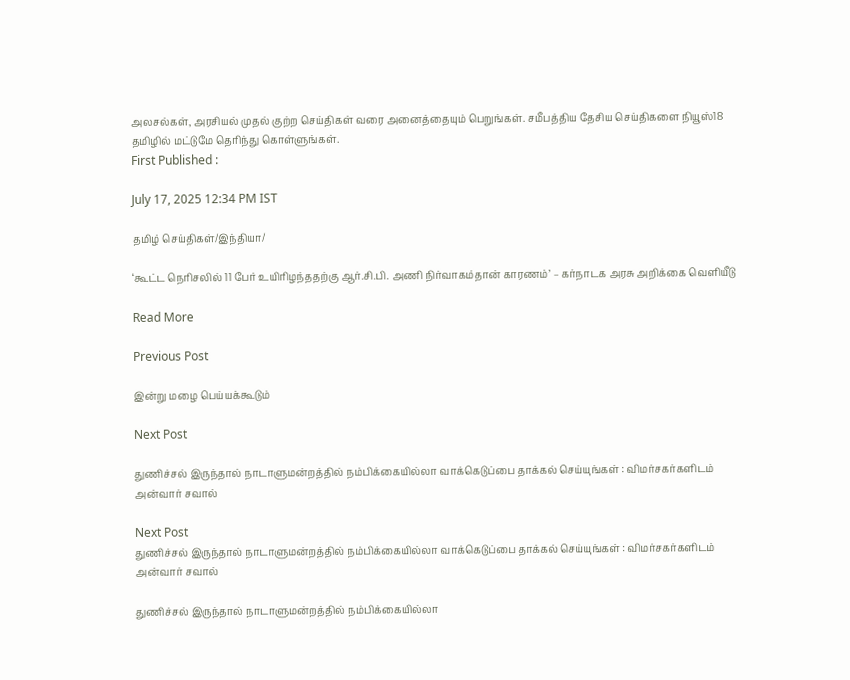அலசல்கள், அரசியல் முதல் குற்ற செய்திகள் வரை அனைத்தையும் பெறுங்கள். சமீபத்திய தேசிய செய்திகளை நியூஸ்18 தமிழில் மட்டுமே தெரிந்து கொள்ளுங்கள்.
First Published :

July 17, 2025 12:34 PM IST

தமிழ் செய்திகள்/இந்தியா/

‘கூட்ட நெரிசலில் 11 பேர் உயிரிழந்ததற்கு ஆர்.சி.பி. அணி நிர்வாகம்தான் காரணம்’ – கர்நாடக அரசு அறிக்கை வெளியீடு

Read More

Previous Post

இன்று மழை பெய்யக்கூடும்

Next Post

துணிச்சல் இருந்தால் நாடாளுமன்றத்தில் நம்பிக்கையில்லா வாக்கெடுப்பை தாக்கல் செய்யுங்கள் : விமர்சகர்களிடம் அன்வார் சவால்

Next Post
துணிச்சல் இருந்தால் நாடாளுமன்றத்தில் நம்பிக்கையில்லா வாக்கெடுப்பை தாக்கல் செய்யுங்கள் : விமர்சகர்களிடம் அன்வார் சவால்

துணிச்சல் இருந்தால் நாடாளுமன்றத்தில் நம்பிக்கையில்லா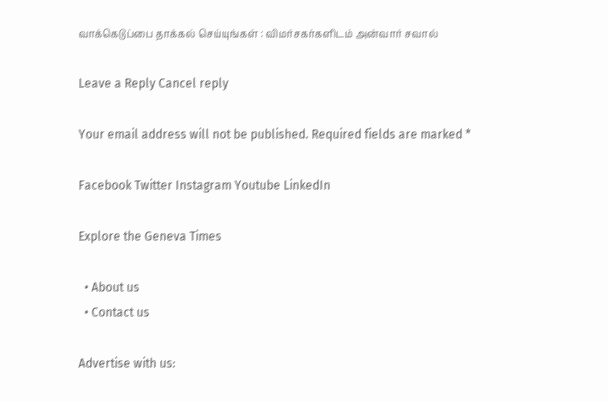வாக்கெடுப்பை தாக்கல் செய்யுங்கள் : விமர்சகர்களிடம் அன்வார் சவால்

Leave a Reply Cancel reply

Your email address will not be published. Required fields are marked *

Facebook Twitter Instagram Youtube LinkedIn

Explore the Geneva Times

  • About us
  • Contact us

Advertise with us: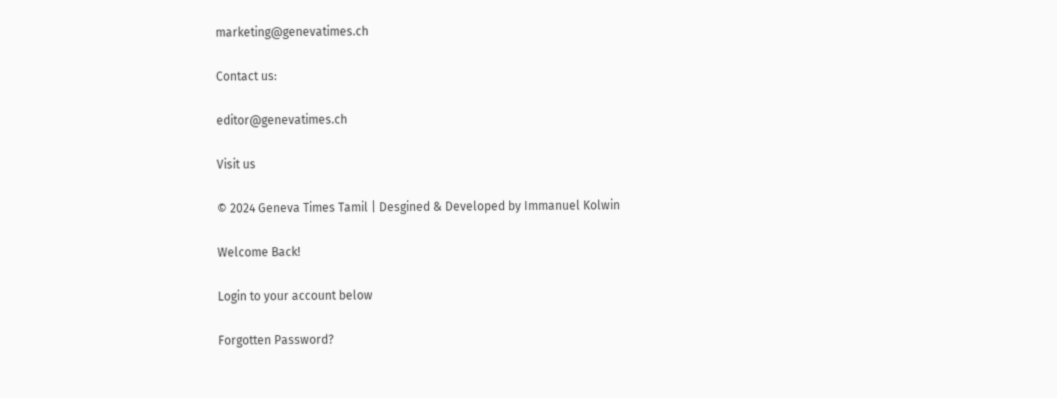marketing@genevatimes.ch

Contact us:

editor@genevatimes.ch

Visit us

© 2024 Geneva Times Tamil | Desgined & Developed by Immanuel Kolwin

Welcome Back!

Login to your account below

Forgotten Password?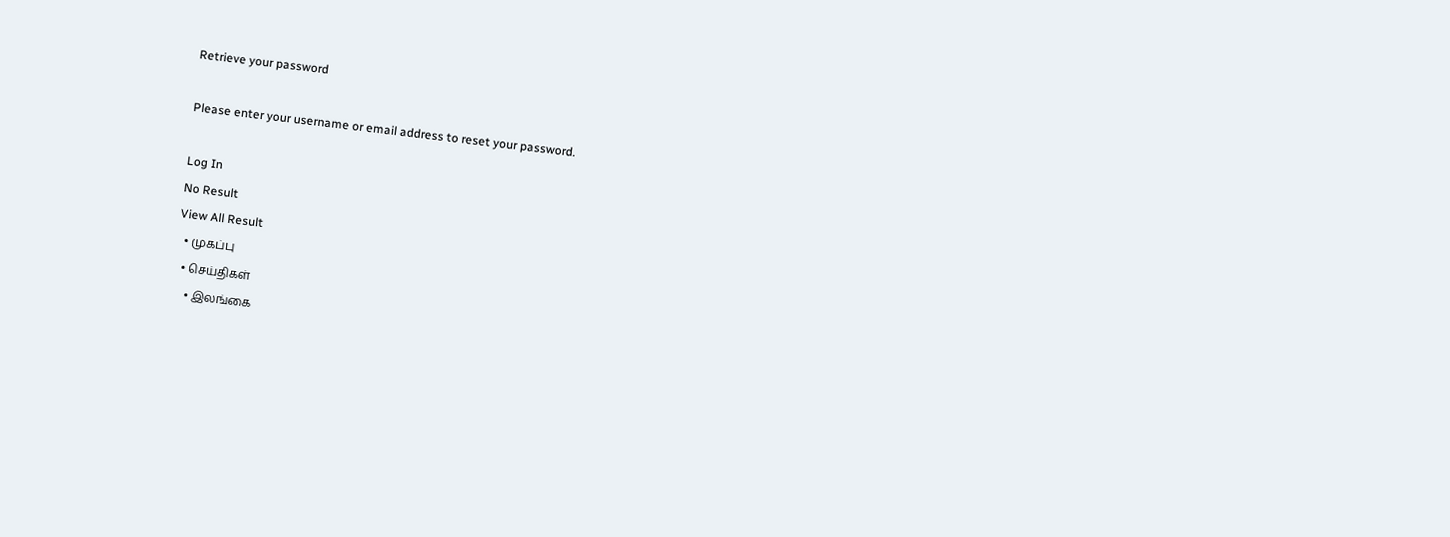Retrieve your password

Please enter your username or email address to reset your password.

Log In
No Result
View All Result
  • முகப்பு
  • செய்திகள்
    • இலங்கை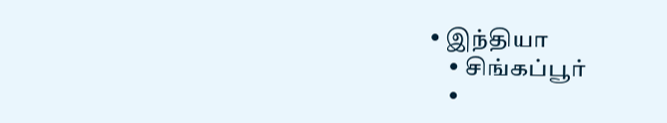• இந்தியா
    • சிங்கப்பூர்
    •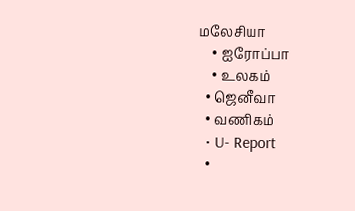மலேசியா
    • ஐரோப்பா
    • உலகம்
  • ஜெனீவா
  • வணிகம்
  • U- Report
  •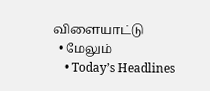விளையாட்டு
  • மேலும்
    • Today’s Headlines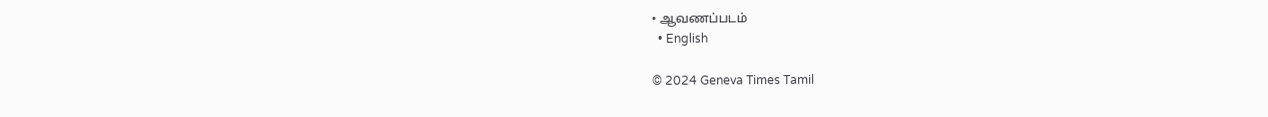• ஆவணப்படம்
  • English

© 2024 Geneva Times Tamil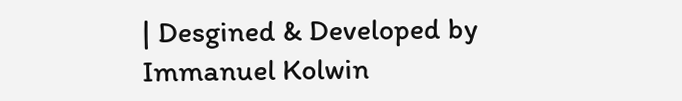| Desgined & Developed by Immanuel Kolwin